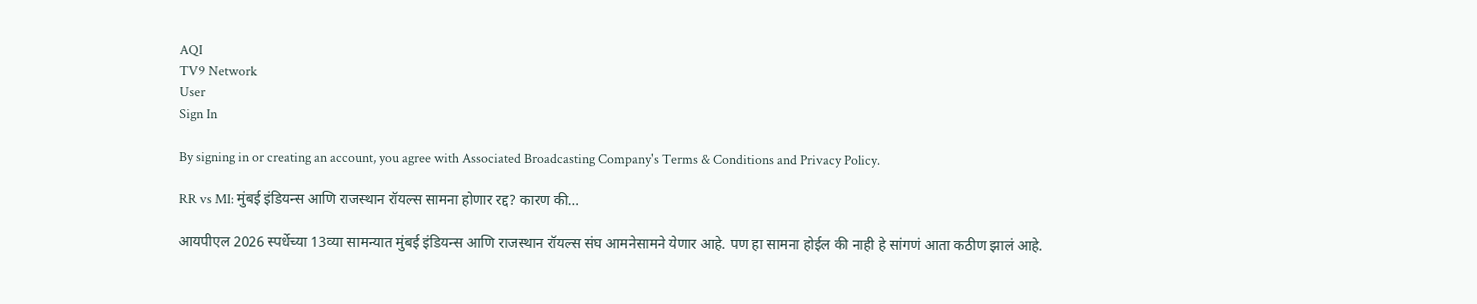AQI
TV9 Network
User
Sign In

By signing in or creating an account, you agree with Associated Broadcasting Company's Terms & Conditions and Privacy Policy.

RR vs MI: मुंबई इंडियन्स आणि राजस्थान रॉयल्स सामना होणार रद्द? कारण की…

आयपीएल 2026 स्पर्धेच्या 13व्या सामन्यात मुंबई इंडियन्स आणि राजस्थान रॉयल्स संघ आमनेसामने येणार आहे. पण हा सामना होईल की नाही हे सांगणं आता कठीण झालं आहे.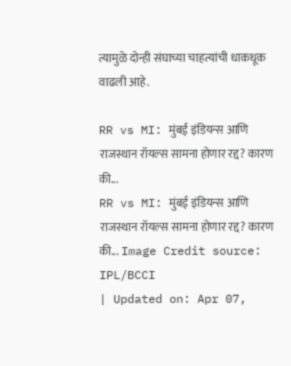त्यामुळे दोन्ही संघाच्या चाहत्यांची धाकधूक वाढली आहे.

RR vs MI: मुंबई इंडियन्स आणि राजस्थान रॉयल्स सामना होणार रद्द? कारण की...
RR vs MI: मुंबई इंडियन्स आणि राजस्थान रॉयल्स सामना होणार रद्द? कारण की... Image Credit source: IPL/BCCI
| Updated on: Apr 07,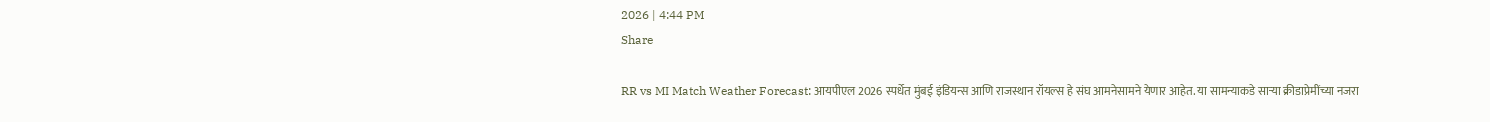2026 | 4:44 PM
Share

RR vs MI Match Weather Forecast: आयपीएल 2026 स्पर्धेत मुंबई इंडियन्स आणि राजस्थान रॉयल्स हे संघ आमनेसामने येणार आहेत. या सामन्याकडे साऱ्या क्रीडाप्रेमींच्या नजरा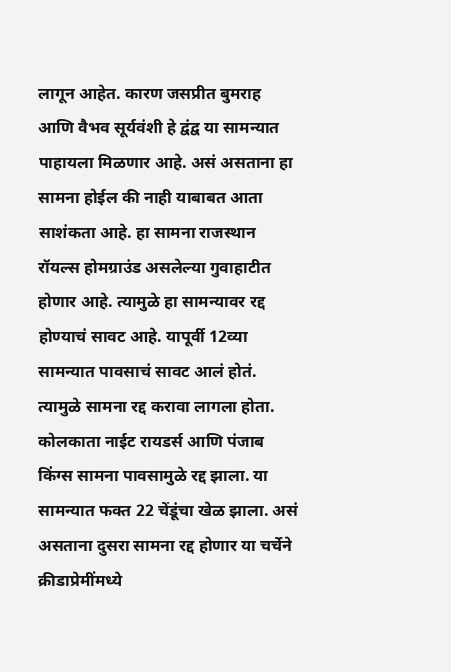लागून आहेत. कारण जसप्रीत बुमराह आणि वैभव सूर्यवंशी हे द्वंद्व या सामन्यात पाहायला मिळणार आहे. असं असताना हा सामना होईल की नाही याबाबत आता साशंकता आहे. हा सामना राजस्थान रॉयल्स होमग्राउंड असलेल्या गुवाहाटीत होणार आहे. त्यामुळे हा सामन्यावर रद्द होण्याचं सावट आहे. यापूर्वी 12व्या सामन्यात पावसाचं सावट आलं होतं. त्यामुळे सामना रद्द करावा लागला होता. कोलकाता नाईट रायडर्स आणि पंजाब किंग्स सामना पावसामुळे रद्द झाला. या सामन्यात फक्त 22 चेंडूंचा खेळ झाला. असं असताना दुसरा सामना रद्द होणार या चर्चेने क्रीडाप्रेमींमध्ये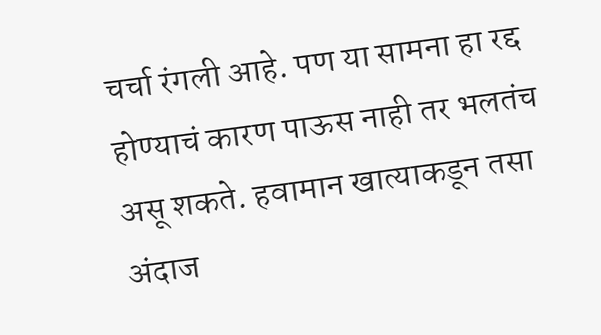चर्चा रंगली आहे. पण या सामना हा रद्द होण्याचं कारण पाऊस नाही तर भलतंच असू शकते. हवामान खात्याकडून तसा अंदाज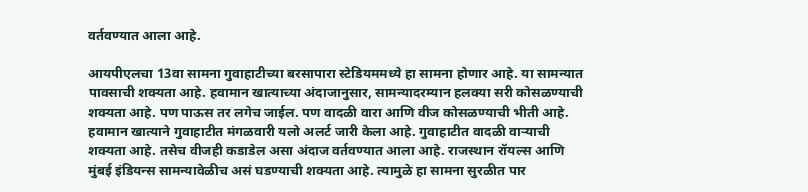वर्तवण्यात आला आहे.

आयपीएलचा 13वा सामना गुवाहाटीच्या बरसापारा स्टेडियममध्ये हा सामना होणार आहे. या सामन्यात पावसाची शक्यता आहे. हवामान खात्याच्या अंदाजानुसार, सामन्यादरम्यान हलक्या सरी कोसळण्याची शक्यता आहे. पण पाऊस तर लगेच जाईल. पण वादळी वारा आणि वीज कोसळण्याची भीती आहे. हवामान खात्याने गुवाहाटीत मंगळवारी यलो अलर्ट जारी केला आहे. गुवाहाटीत वादळी वाऱ्याची शक्यता आहे. तसेच वीजही कडाडेल असा अंदाज वर्तवण्यात आला आहे. राजस्थान रॉयल्स आणि मुंबई इंडियन्स सामन्यावेळीच असं घडण्याची शक्यता आहे. त्यामुळे हा सामना सुरळीत पार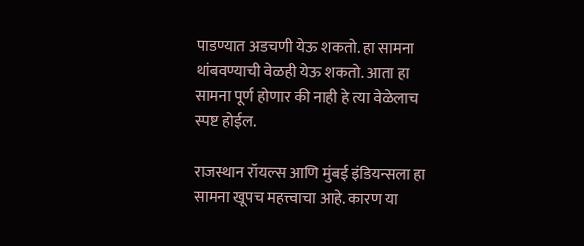पाडण्यात अडचणी येऊ शकतो. हा सामना थांबवण्याची वेळही येऊ शकतो. आता हा सामना पूर्ण होणार की नाही हे त्या वेळेलाच स्पष्ट होईल.

राजस्थान रॉयल्स आणि मुंबई इंडियन्सला हा सामना खूपच महत्त्वाचा आहे. कारण या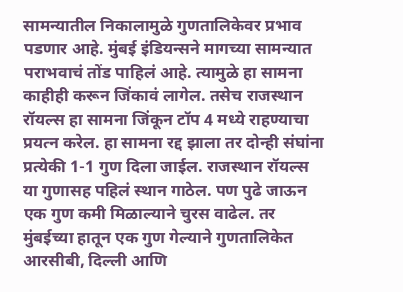सामन्यातील निकालामुळे गुणतालिकेवर प्रभाव पडणार आहे. मुंबई इंडियन्सने मागच्या सामन्यात पराभवाचं तोंड पाहिलं आहे. त्यामुळे हा सामना काहीही करून जिंकावं लागेल. तसेच राजस्थान रॉयल्स हा सामना जिंकून टॉप 4 मध्ये राहण्याचा प्रयत्न करेल. हा सामना रद्द झाला तर दोन्ही संघांना प्रत्येकी 1-1 गुण दिला जाईल. राजस्थान रॉयल्स या गुणासह पहिलं स्थान गाठेल. पण पुढे जाऊन एक गुण कमी मिळाल्याने चुरस वाढेल. तर मुंबईच्या हातून एक गुण गेल्याने गुणतालिकेत आरसीबी, दिल्ली आणि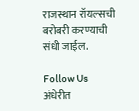राजस्थान रॉयल्सची बरोबरी करण्याची संधी जाईल.

Follow Us
अंधेरीत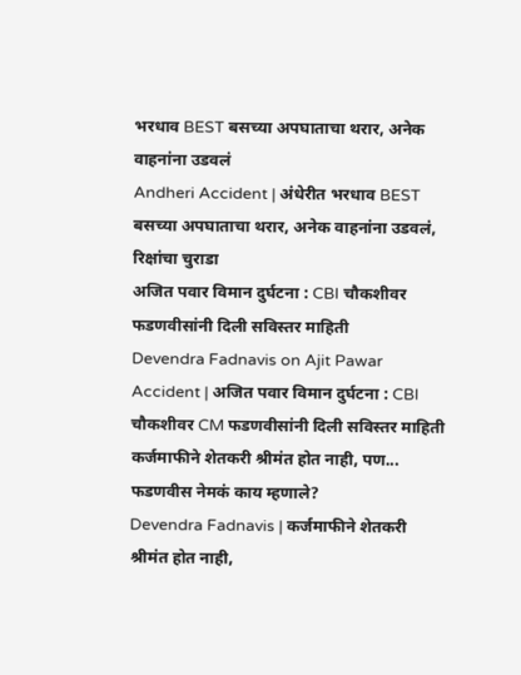भरधाव BEST बसच्या अपघाताचा थरार, अनेक वाहनांना उडवलं
Andheri Accident | अंधेरीत भरधाव BEST बसच्या अपघाताचा थरार, अनेक वाहनांना उडवलं, रिक्षांचा चुराडा
अजित पवार विमान दुर्घटना : CBI चौकशीवर फडणवीसांनी दिली सविस्तर माहिती
Devendra Fadnavis on Ajit Pawar Accident | अजित पवार विमान दुर्घटना : CBI चौकशीवर CM फडणवीसांनी दिली सविस्तर माहिती
कर्जमाफीने शेतकरी श्रीमंत होत नाही, पण... फडणवीस नेमकं काय म्हणाले?
Devendra Fadnavis | कर्जमाफीने शेतकरी श्रीमंत होत नाही,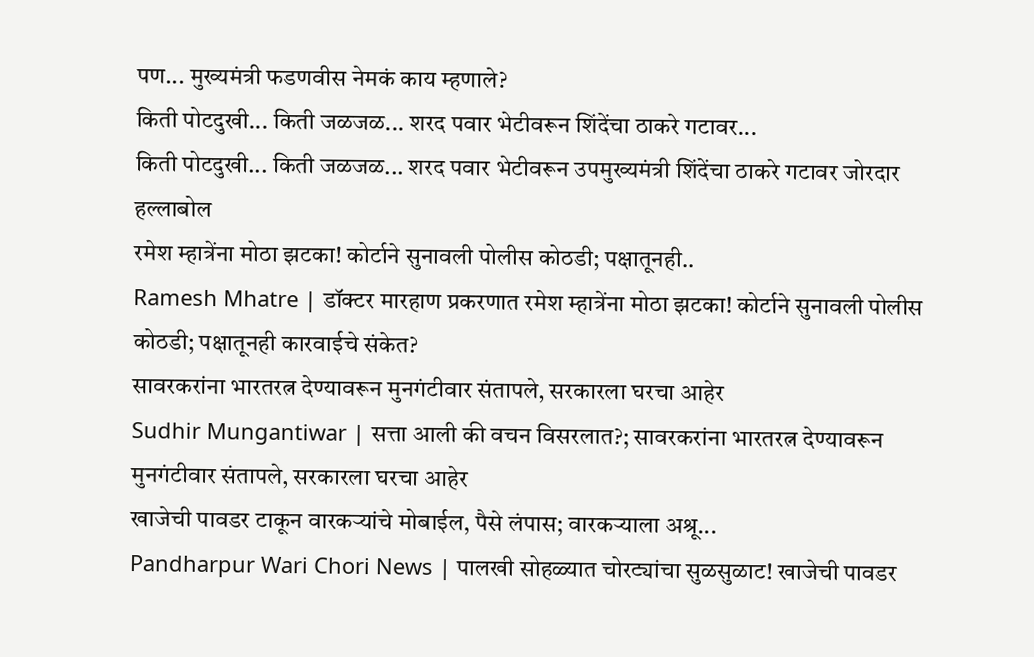पण... मुख्यमंत्री फडणवीस नेमकं काय म्हणाले?
किती पोटदुखी... किती जळजळ... शरद पवार भेटीवरून शिंदेंचा ठाकरे गटावर...
किती पोटदुखी... किती जळजळ... शरद पवार भेटीवरून उपमुख्यमंत्री शिंदेंचा ठाकरे गटावर जोरदार हल्लाबोल
रमेश म्हात्रेंना मोठा झटका! कोर्टाने सुनावली पोलीस कोठडी; पक्षातूनही..
Ramesh Mhatre | डॉक्टर मारहाण प्रकरणात रमेश म्हात्रेंना मोठा झटका! कोर्टाने सुनावली पोलीस कोठडी; पक्षातूनही कारवाईचे संकेत?
सावरकरांना भारतरत्न देण्यावरून मुनगंटीवार संतापले, सरकारला घरचा आहेर
Sudhir Mungantiwar | सत्ता आली की वचन विसरलात?; सावरकरांना भारतरत्न देण्यावरून मुनगंटीवार संतापले, सरकारला घरचा आहेर
खाजेची पावडर टाकून वारकऱ्यांचे मोबाईल, पैसे लंपास; वारकऱ्याला अश्रू...
Pandharpur Wari Chori News | पालखी सोहळ्यात चोरट्यांचा सुळसुळाट! खाजेची पावडर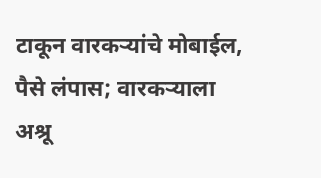टाकून वारकऱ्यांचे मोबाईल, पैसे लंपास; वारकऱ्याला अश्रू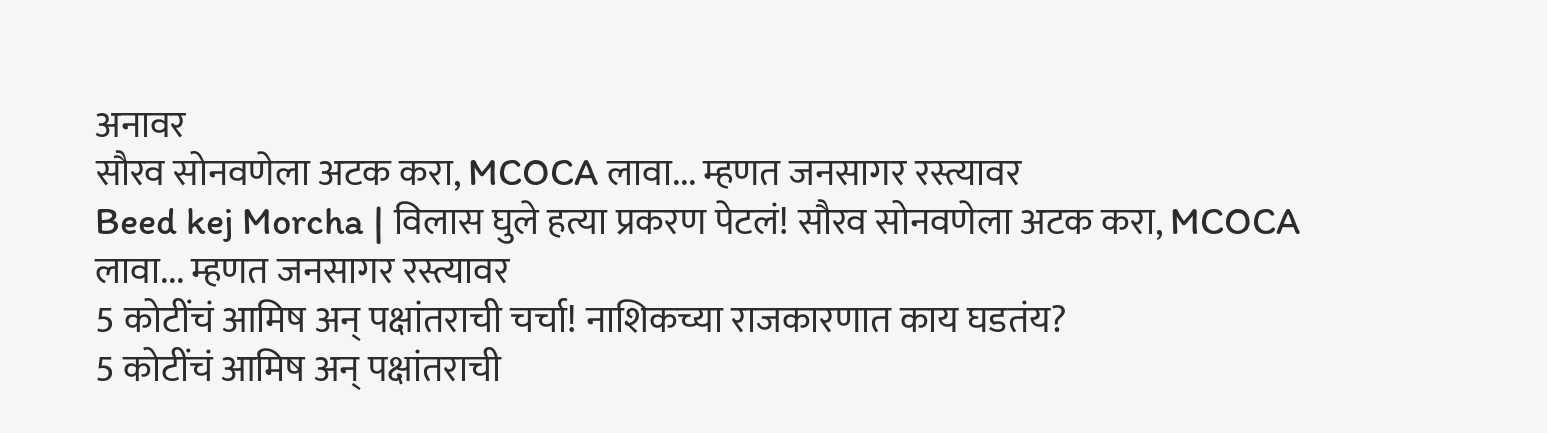अनावर
सौरव सोनवणेला अटक करा, MCOCA लावा... म्हणत जनसागर रस्त्यावर
Beed kej Morcha | विलास घुले हत्या प्रकरण पेटलं! सौरव सोनवणेला अटक करा, MCOCA लावा... म्हणत जनसागर रस्त्यावर
5 कोटींचं आमिष अन् पक्षांतराची चर्चा! नाशिकच्या राजकारणात काय घडतंय?
5 कोटींचं आमिष अन् पक्षांतराची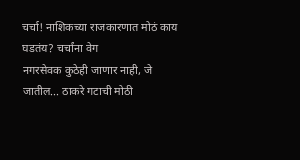चर्चा! नाशिकच्या राजकारणात मोठं काय घडतंय? चर्चांना वेग
नगरसेवक कुठेही जाणार नाही, जे जातील... ठाकरे गटाची मोठी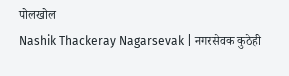पोलखोल
Nashik Thackeray Nagarsevak | नगरसेवक कुठेही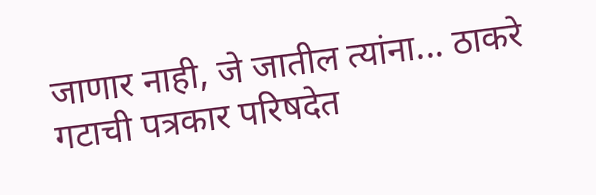जाणार नाही, जे जातील त्यांना... ठाकरे गटाची पत्रकार परिषदेत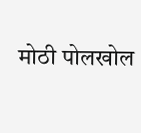मोठी पोलखोल